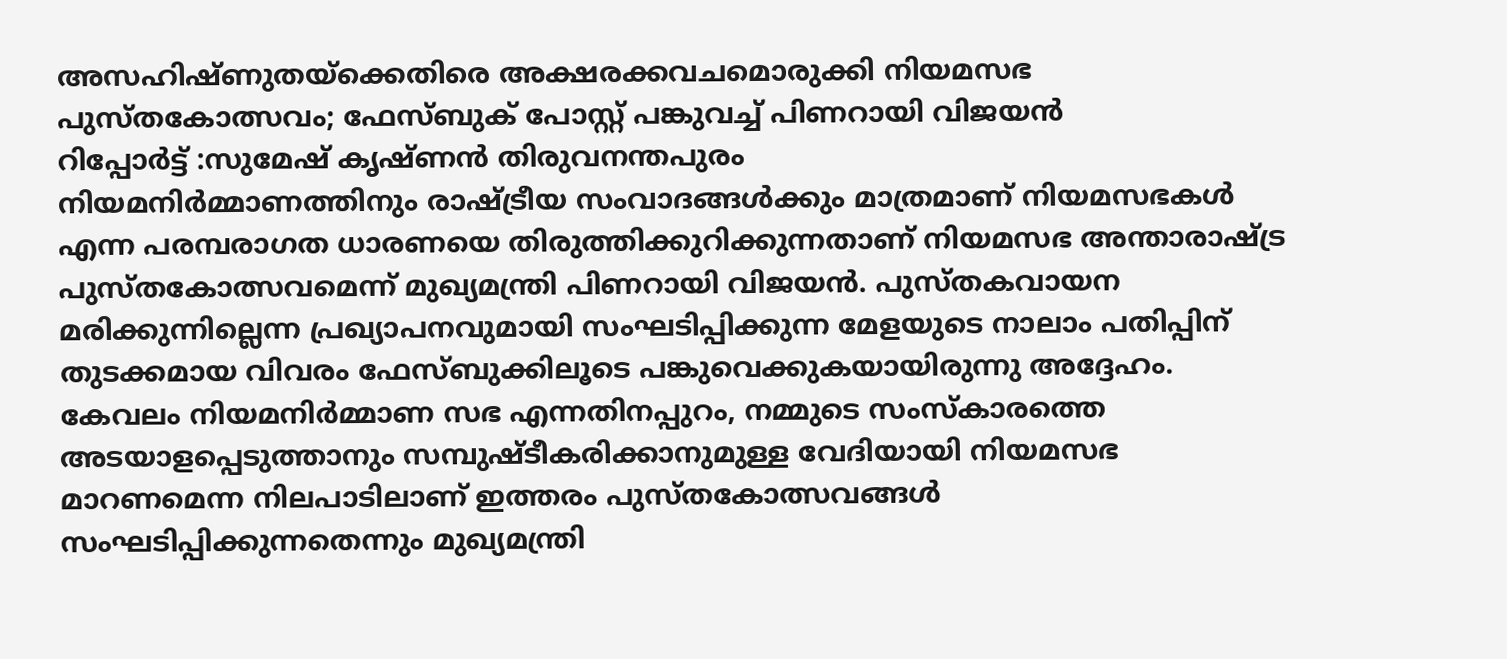അസഹിഷ്ണുതയ്ക്കെതിരെ അക്ഷരക്കവചമൊരുക്കി നിയമസഭ പുസ്തകോത്സവം; ഫേസ്ബുക് പോസ്റ്റ് പങ്കുവച്ച് പിണറായി വിജയൻ
റിപ്പോർട്ട് :സുമേഷ് കൃഷ്ണൻ തിരുവനന്തപുരം
നിയമനിർമ്മാണത്തിനും രാഷ്ട്രീയ സംവാദങ്ങൾക്കും മാത്രമാണ് നിയമസഭകൾ എന്ന പരമ്പരാഗത ധാരണയെ തിരുത്തിക്കുറിക്കുന്നതാണ് നിയമസഭ അന്താരാഷ്ട്ര പുസ്തകോത്സവമെന്ന് മുഖ്യമന്ത്രി പിണറായി വിജയൻ. പുസ്തകവായന മരിക്കുന്നില്ലെന്ന പ്രഖ്യാപനവുമായി സംഘടിപ്പിക്കുന്ന മേളയുടെ നാലാം പതിപ്പിന് തുടക്കമായ വിവരം ഫേസ്ബുക്കിലൂടെ പങ്കുവെക്കുകയായിരുന്നു അദ്ദേഹം. കേവലം നിയമനിർമ്മാണ സഭ എന്നതിനപ്പുറം, നമ്മുടെ സംസ്കാരത്തെ അടയാളപ്പെടുത്താനും സമ്പുഷ്ടീകരിക്കാനുമുള്ള വേദിയായി നിയമസഭ മാറണമെന്ന നിലപാടിലാണ് ഇത്തരം പുസ്തകോത്സവങ്ങൾ സംഘടിപ്പിക്കുന്നതെന്നും മുഖ്യമന്ത്രി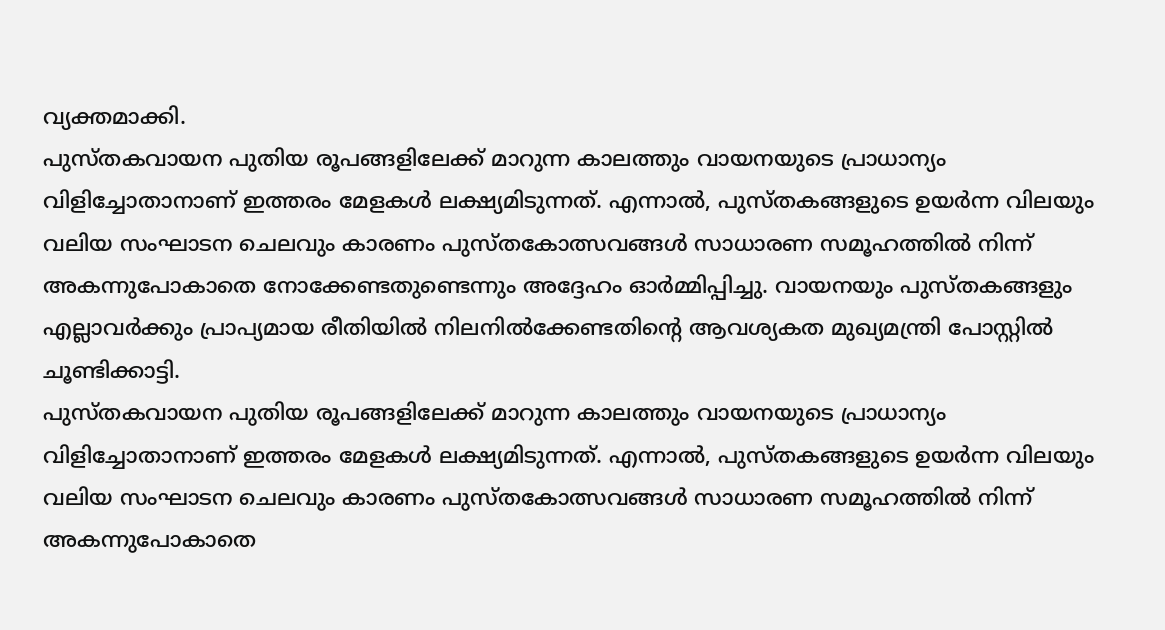വ്യക്തമാക്കി.
പുസ്തകവായന പുതിയ രൂപങ്ങളിലേക്ക് മാറുന്ന കാലത്തും വായനയുടെ പ്രാധാന്യം വിളിച്ചോതാനാണ് ഇത്തരം മേളകൾ ലക്ഷ്യമിടുന്നത്. എന്നാൽ, പുസ്തകങ്ങളുടെ ഉയർന്ന വിലയും വലിയ സംഘാടന ചെലവും കാരണം പുസ്തകോത്സവങ്ങൾ സാധാരണ സമൂഹത്തിൽ നിന്ന് അകന്നുപോകാതെ നോക്കേണ്ടതുണ്ടെന്നും അദ്ദേഹം ഓർമ്മിപ്പിച്ചു. വായനയും പുസ്തകങ്ങളും എല്ലാവർക്കും പ്രാപ്യമായ രീതിയിൽ നിലനിൽക്കേണ്ടതിന്റെ ആവശ്യകത മുഖ്യമന്ത്രി പോസ്റ്റിൽ ചൂണ്ടിക്കാട്ടി.
പുസ്തകവായന പുതിയ രൂപങ്ങളിലേക്ക് മാറുന്ന കാലത്തും വായനയുടെ പ്രാധാന്യം വിളിച്ചോതാനാണ് ഇത്തരം മേളകൾ ലക്ഷ്യമിടുന്നത്. എന്നാൽ, പുസ്തകങ്ങളുടെ ഉയർന്ന വിലയും വലിയ സംഘാടന ചെലവും കാരണം പുസ്തകോത്സവങ്ങൾ സാധാരണ സമൂഹത്തിൽ നിന്ന് അകന്നുപോകാതെ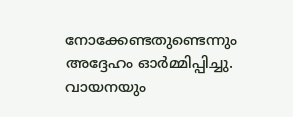നോക്കേണ്ടതുണ്ടെന്നും അദ്ദേഹം ഓർമ്മിപ്പിച്ചു. വായനയും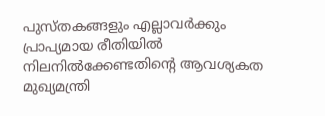പുസ്തകങ്ങളും എല്ലാവർക്കും പ്രാപ്യമായ രീതിയിൽ നിലനിൽക്കേണ്ടതിന്റെ ആവശ്യകത മുഖ്യമന്ത്രി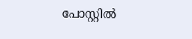പോസ്റ്റിൽ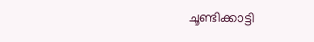ചൂണ്ടിക്കാട്ടി